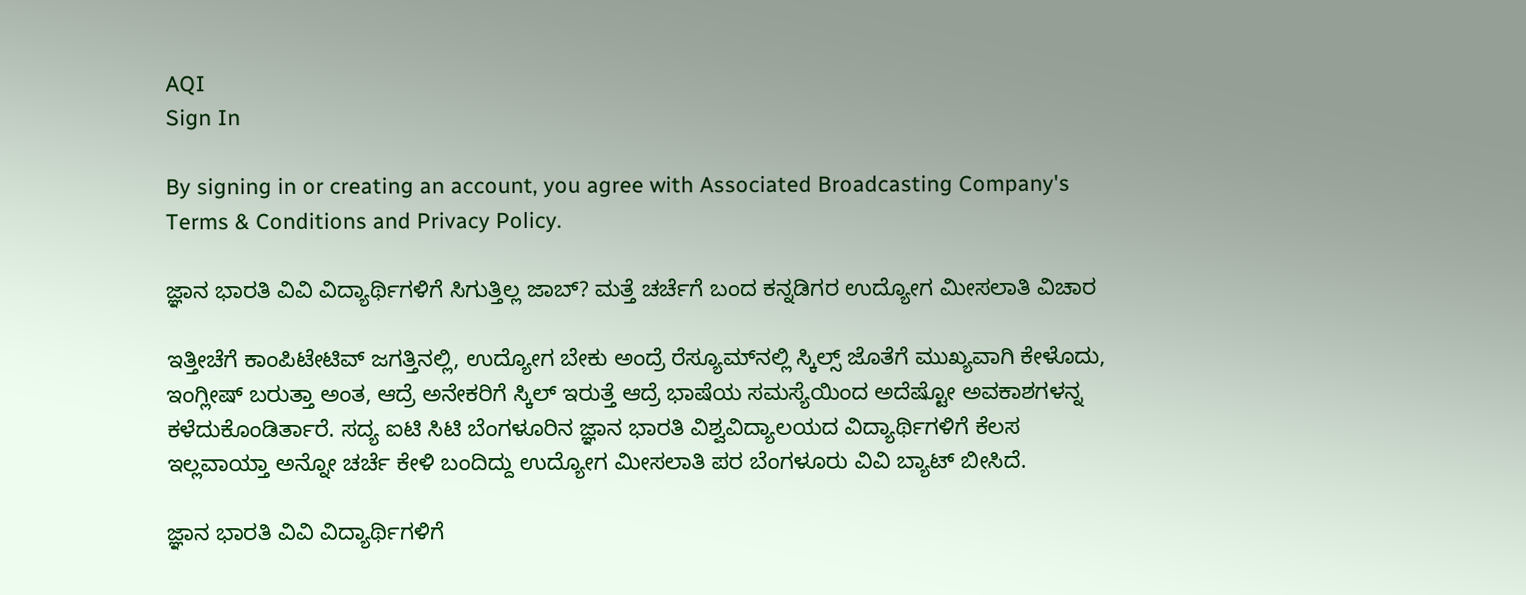AQI
Sign In

By signing in or creating an account, you agree with Associated Broadcasting Company's Terms & Conditions and Privacy Policy.

ಜ್ಞಾನ ಭಾರತಿ ವಿವಿ ವಿದ್ಯಾರ್ಥಿಗಳಿಗೆ ಸಿಗುತ್ತಿಲ್ಲ ಜಾಬ್? ಮತ್ತೆ ಚರ್ಚೆಗೆ ಬಂದ ಕನ್ನಡಿಗರ ಉದ್ಯೋಗ ಮೀಸಲಾತಿ ವಿಚಾರ

ಇತ್ತೀಚೆಗೆ ಕಾಂಪಿಟೇಟಿವ್ ಜಗತ್ತಿನಲ್ಲಿ, ಉದ್ಯೋಗ ಬೇಕು ಅಂದ್ರೆ ರೆಸ್ಯೂಮ್‌ನಲ್ಲಿ ಸ್ಕಿಲ್ಸ್ ಜೊತೆಗೆ ಮುಖ್ಯವಾಗಿ ಕೇಳೊದು, ಇಂಗ್ಲೀಷ್ ಬರುತ್ತಾ ಅಂತ, ಆದ್ರೆ ಅನೇಕರಿಗೆ ಸ್ಕಿಲ್ ಇರುತ್ತೆ ಆದ್ರೆ ಭಾಷೆಯ ಸಮಸ್ಯೆಯಿಂದ ಅದೆಷ್ಟೋ ಅವಕಾಶಗಳನ್ನ ಕಳೆದುಕೊಂಡಿರ್ತಾರೆ. ಸದ್ಯ ಐಟಿ ಸಿಟಿ ಬೆಂಗಳೂರಿನ ಜ್ಞಾನ ಭಾರತಿ ವಿಶ್ವವಿದ್ಯಾಲಯದ ವಿದ್ಯಾರ್ಥಿಗಳಿಗೆ ಕೆಲಸ ಇಲ್ಲವಾಯ್ತಾ ಅನ್ನೋ ಚರ್ಚೆ ಕೇಳಿ ಬಂದಿದ್ದು ಉದ್ಯೋಗ ಮೀಸಲಾತಿ ಪರ ಬೆಂಗಳೂರು ವಿವಿ ಬ್ಯಾಟ್ ಬೀಸಿದೆ.

ಜ್ಞಾನ ಭಾರತಿ ವಿವಿ ವಿದ್ಯಾರ್ಥಿಗಳಿಗೆ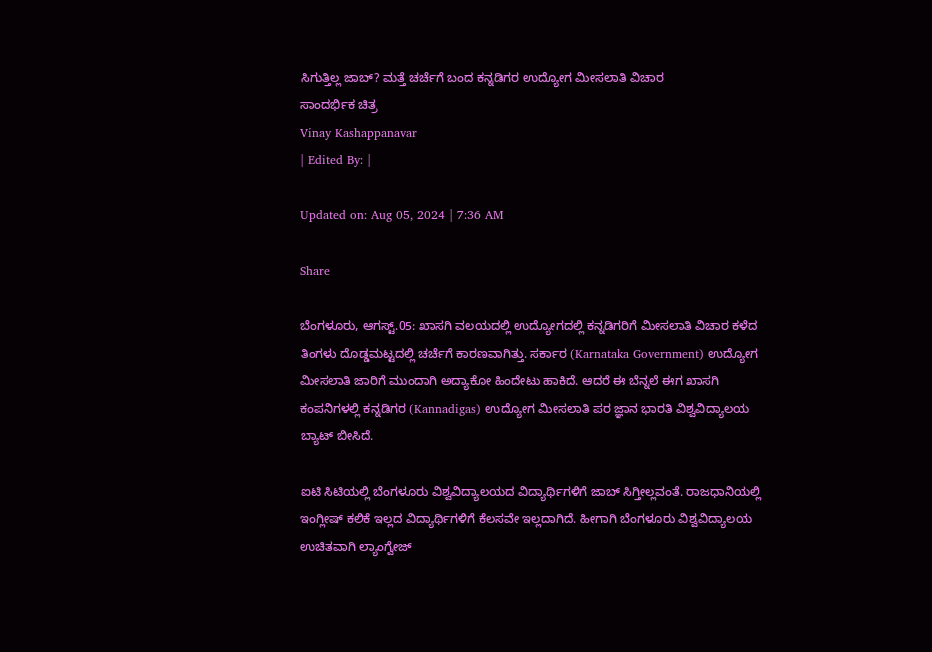ಸಿಗುತ್ತಿಲ್ಲ ಜಾಬ್? ಮತ್ತೆ ಚರ್ಚೆಗೆ ಬಂದ ಕನ್ನಡಿಗರ ಉದ್ಯೋಗ ಮೀಸಲಾತಿ ವಿಚಾರ
ಸಾಂದರ್ಭಿಕ ಚಿತ್ರ
Vinay Kashappanavar
| Edited By: |

Updated on: Aug 05, 2024 | 7:36 AM

Share

ಬೆಂಗಳೂರು, ಆಗಸ್ಟ್.05: ಖಾಸಗಿ ವಲಯದಲ್ಲಿ ಉದ್ಯೋಗದಲ್ಲಿ ಕನ್ನಡಿಗರಿಗೆ ಮೀಸಲಾತಿ ವಿಚಾರ ಕಳೆದ ತಿಂಗಳು ದೊಡ್ಡಮಟ್ಟದಲ್ಲಿ ಚರ್ಚೆಗೆ ಕಾರಣವಾಗಿತ್ತು. ಸರ್ಕಾರ (Karnataka Government) ಉದ್ಯೋಗ ಮೀಸಲಾತಿ ಜಾರಿಗೆ ಮುಂದಾಗಿ ಅದ್ಯಾಕೋ ಹಿಂದೇಟು ಹಾಕಿದೆ. ಆದರೆ ಈ ಬೆನ್ನಲೆ ಈಗ ಖಾಸಗಿ ಕಂಪನಿಗಳಲ್ಲಿ ಕನ್ನಡಿಗರ (Kannadigas) ಉದ್ಯೋಗ ಮೀಸಲಾತಿ ಪರ ಜ್ಞಾನ ಭಾರತಿ ವಿಶ್ವವಿದ್ಯಾಲಯ ಬ್ಯಾಟ್ ಬೀಸಿದೆ.

ಐಟಿ ಸಿಟಿಯಲ್ಲಿ ಬೆಂಗಳೂರು ವಿಶ್ವವಿದ್ಯಾಲಯದ ವಿದ್ಯಾರ್ಥಿಗಳಿಗೆ ಜಾಬ್ ಸಿಗ್ತೀಲ್ಲವಂತೆ. ರಾಜಧಾನಿಯಲ್ಲಿ ಇಂಗ್ಲೀಷ್ ಕಲಿಕೆ ಇಲ್ಲದ ವಿದ್ಯಾರ್ಥಿಗಳಿಗೆ ಕೆಲಸವೇ ಇಲ್ಲದಾಗಿದೆ. ಹೀಗಾಗಿ ಬೆಂಗಳೂರು ವಿಶ್ವವಿದ್ಯಾಲಯ ಉಚಿತವಾಗಿ ಲ್ಯಾಂಗ್ವೇಜ್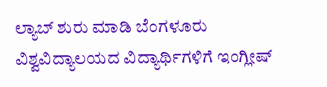ಲ್ಯಾಬ್ ಶುರು ಮಾಡಿ ಬೆಂಗಳೂರು ವಿಶ್ವವಿದ್ಯಾಲಯದ ವಿದ್ಯಾರ್ಥಿಗಳಿಗೆ ಇಂಗ್ಲೀಷ್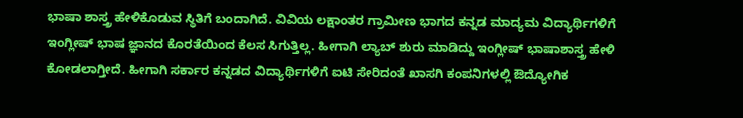ಭಾಷಾ ಶಾಸ್ತ್ರ ಹೇಳಿಕೊಡುವ ಸ್ಥಿತಿಗೆ ಬಂದಾಗಿದೆ. ವಿವಿಯ ಲಕ್ಷಾಂತರ ಗ್ರಾಮೀಣ ಭಾಗದ ಕನ್ನಡ ಮಾದ್ಯಮ ವಿದ್ಯಾರ್ಥಿಗಳಿಗೆ ಇಂಗ್ಲೀಷ್ ಭಾಷ ಜ್ಞಾನದ ಕೊರತೆಯಿಂದ ಕೆಲಸ ಸಿಗುತ್ತಿಲ್ಲ. ಹೀಗಾಗಿ ಲ್ಯಾಬ್ ಶುರು ಮಾಡಿದ್ದು ಇಂಗ್ಲೀಷ್ ಭಾಷಾಶಾಸ್ತ್ರ ಹೇಳಿ ಕೋಡಲಾಗ್ತೀದೆ. ಹೀಗಾಗಿ ಸರ್ಕಾರ ಕನ್ನಡದ ವಿದ್ಯಾರ್ಥಿಗಳಿಗೆ ಐಟಿ ಸೇರಿದಂತೆ ಖಾಸಗಿ ಕಂಪನಿಗಳಲ್ಲಿ ಔದ್ಯೋಗಿಕ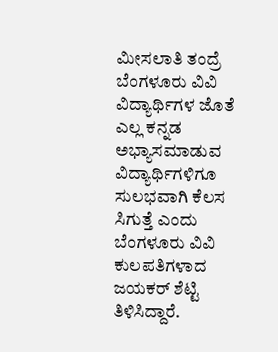ಮೀಸಲಾತಿ ತಂದ್ರೆ ಬೆಂಗಳೂರು ವಿವಿ ವಿದ್ಯಾರ್ಥಿಗಳ ಜೊತೆ ಎಲ್ಲ ಕನ್ನಡ ಅಭ್ಯಾಸಮಾಡುವ ವಿದ್ಯಾರ್ಥಿಗಳಿಗೂ ಸುಲಭವಾಗಿ ಕೆಲಸ ಸಿಗುತ್ತೆ ಎಂದು ಬೆಂಗಳೂರು ವಿವಿ ಕುಲಪತಿಗಳಾದ ಜಯಕರ್ ಶೆಟ್ಟಿ ತಿಳಿಸಿದ್ದಾರೆ.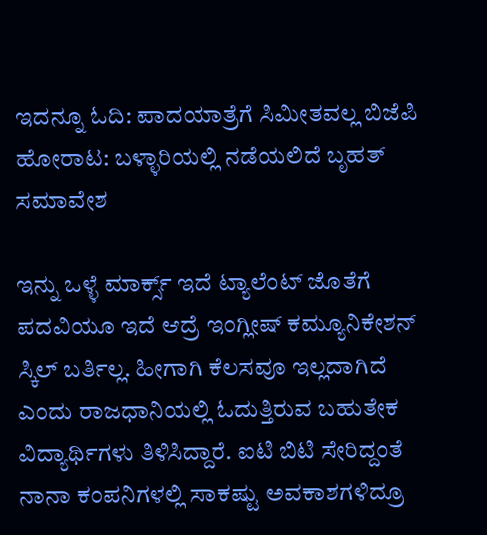ಇದನ್ನೂ ಓದಿ: ಪಾದಯಾತ್ರೆಗೆ ಸಿಮೀತವಲ್ಲ ಬಿಜೆಪಿ ಹೋರಾಟ: ಬಳ್ಳಾರಿಯಲ್ಲಿ ನಡೆಯಲಿದೆ ಬೃಹತ್ ಸಮಾವೇಶ

ಇನ್ನು ಒಳ್ಳೆ ಮಾರ್ಕ್ಸ್ ಇದೆ ಟ್ಯಾಲೆಂಟ್ ಜೊತೆಗೆ ಪದವಿಯೂ ಇದೆ ಆದ್ರೆ ಇಂಗ್ಲೀಷ್ ಕಮ್ಯೂನಿಕೇಶನ್ ಸ್ಕಿಲ್ ಬರ್ತಿಲ್ಲ. ಹೀಗಾಗಿ ಕೆಲಸವೂ ಇಲ್ಲದಾಗಿದೆ ಎಂದು ರಾಜಧಾನಿಯಲ್ಲಿ ಓದುತ್ತಿರುವ ಬಹುತೇಕ ವಿದ್ಯಾರ್ಥಿಗಳು ತಿಳಿಸಿದ್ದಾರೆ. ಐಟಿ ಬಿಟಿ ಸೇರಿದ್ದಂತೆ ನಾನಾ ಕಂಪನಿಗಳಲ್ಲಿ ಸಾಕಷ್ಟು ಅವಕಾಶಗಳಿದ್ರೂ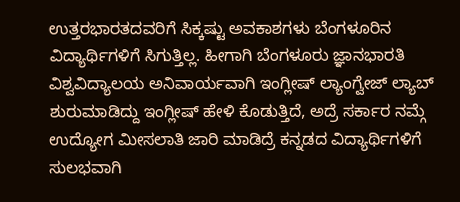ಉತ್ತರಭಾರತದವರಿಗೆ ಸಿಕ್ಕಷ್ಟು ಅವಕಾಶಗಳು ಬೆಂಗಳೂರಿನ ವಿದ್ಯಾರ್ಥಿಗಳಿಗೆ ಸಿಗುತ್ತಿಲ್ಲ. ಹೀಗಾಗಿ ಬೆಂಗಳೂರು ಜ್ಞಾನಭಾರತಿ ವಿಶ್ವವಿದ್ಯಾಲಯ ಅನಿವಾರ್ಯವಾಗಿ ಇಂಗ್ಲೀಷ್ ಲ್ಯಾಂಗ್ವೇಜ್ ಲ್ಯಾಬ್ ಶುರುಮಾಡಿದ್ದು ಇಂಗ್ಲೀಷ್ ಹೇಳಿ ಕೊಡುತ್ತಿದೆ, ಅದ್ರೆ ಸರ್ಕಾರ ನಮ್ಗೆ ಉದ್ಯೋಗ ಮೀಸಲಾತಿ ಜಾರಿ ಮಾಡಿದ್ರೆ ಕನ್ನಡದ ವಿದ್ಯಾರ್ಥಿಗಳಿಗೆ ಸುಲಭವಾಗಿ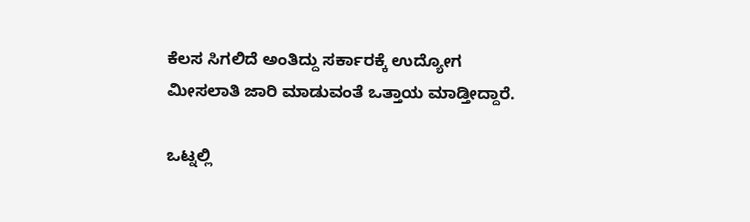ಕೆಲಸ ಸಿಗಲಿದೆ ಅಂತಿದ್ದು ಸರ್ಕಾರಕ್ಕೆ ಉದ್ಯೋಗ ಮೀಸಲಾತಿ ಜಾರಿ ಮಾಡುವಂತೆ ಒತ್ತಾಯ ಮಾಡ್ತೀದ್ದಾರೆ.

ಒಟ್ನಲ್ಲಿ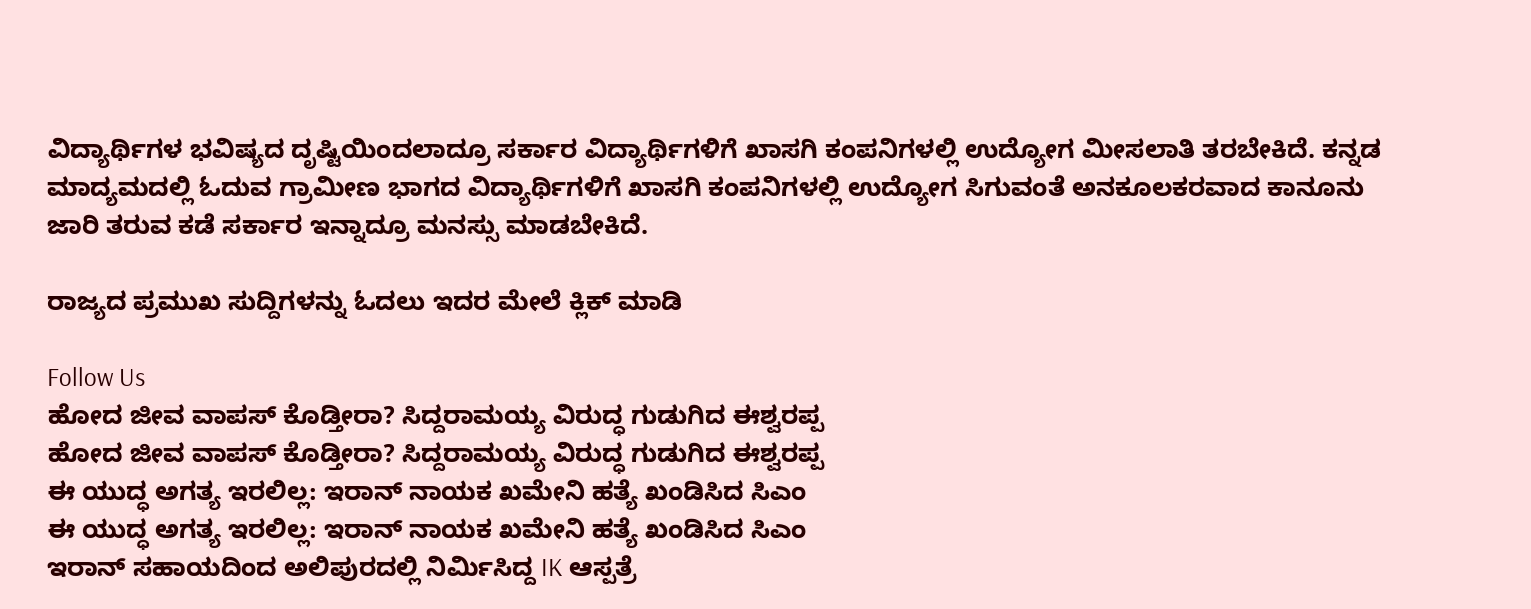ವಿದ್ಯಾರ್ಥಿಗಳ ಭವಿಷ್ಯದ ದೃಷ್ಟಿಯಿಂದಲಾದ್ರೂ ಸರ್ಕಾರ ವಿದ್ಯಾರ್ಥಿಗಳಿಗೆ ಖಾಸಗಿ ಕಂಪನಿಗಳಲ್ಲಿ ಉದ್ಯೋಗ ಮೀಸಲಾತಿ ತರಬೇಕಿದೆ. ಕನ್ನಡ ಮಾದ್ಯಮದಲ್ಲಿ ಓದುವ ಗ್ರಾಮೀಣ ಭಾಗದ ವಿದ್ಯಾರ್ಥಿಗಳಿಗೆ ಖಾಸಗಿ ಕಂಪನಿಗಳಲ್ಲಿ ಉದ್ಯೋಗ ಸಿಗುವಂತೆ ಅನಕೂಲಕರವಾದ ಕಾನೂನು ಜಾರಿ ತರುವ ಕಡೆ ಸರ್ಕಾರ ಇನ್ನಾದ್ರೂ ಮನಸ್ಸು ಮಾಡಬೇಕಿದೆ.

ರಾಜ್ಯದ ಪ್ರಮುಖ ಸುದ್ದಿಗಳನ್ನು ಓದಲು ಇದರ ಮೇಲೆ ಕ್ಲಿಕ್ ಮಾಡಿ

Follow Us
ಹೋದ ಜೀವ ವಾಪಸ್‌ ಕೊಡ್ತೀರಾ? ಸಿದ್ದರಾಮಯ್ಯ ವಿರುದ್ಧ ಗುಡುಗಿದ ಈಶ್ವರಪ್ಪ
ಹೋದ ಜೀವ ವಾಪಸ್‌ ಕೊಡ್ತೀರಾ? ಸಿದ್ದರಾಮಯ್ಯ ವಿರುದ್ಧ ಗುಡುಗಿದ ಈಶ್ವರಪ್ಪ
ಈ ಯುದ್ಧ ಅಗತ್ಯ ಇರಲಿಲ್ಲ: ಇರಾನ್ ನಾಯಕ ಖಮೇನಿ ಹತ್ಯೆ ಖಂಡಿಸಿದ ಸಿಎಂ
ಈ ಯುದ್ಧ ಅಗತ್ಯ ಇರಲಿಲ್ಲ: ಇರಾನ್ ನಾಯಕ ಖಮೇನಿ ಹತ್ಯೆ ಖಂಡಿಸಿದ ಸಿಎಂ
ಇರಾನ್ ಸಹಾಯದಿಂದ ಅಲಿಪುರದಲ್ಲಿ ನಿರ್ಮಿಸಿದ್ದ IK ಆಸ್ಪತ್ರೆ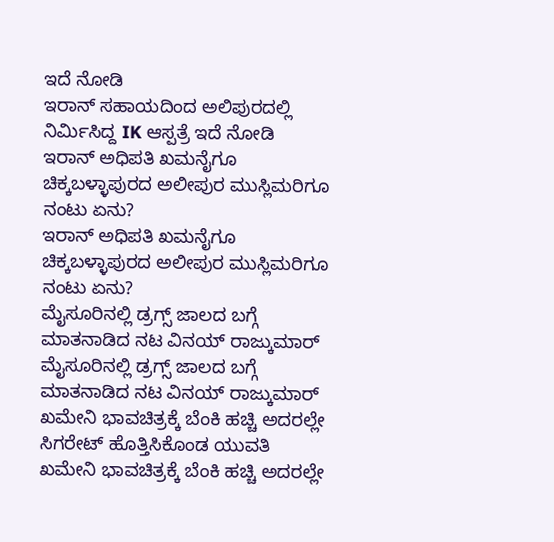ಇದೆ ನೋಡಿ
ಇರಾನ್ ಸಹಾಯದಿಂದ ಅಲಿಪುರದಲ್ಲಿ ನಿರ್ಮಿಸಿದ್ದ IK ಆಸ್ಪತ್ರೆ ಇದೆ ನೋಡಿ
ಇರಾನ್ ಅಧಿಪತಿ ಖಮನೈಗೂ ಚಿಕ್ಕಬಳ್ಳಾಪುರದ ಅಲೀಪುರ ಮುಸ್ಲಿಮರಿಗೂ ನಂಟು ಏನು?
ಇರಾನ್ ಅಧಿಪತಿ ಖಮನೈಗೂ ಚಿಕ್ಕಬಳ್ಳಾಪುರದ ಅಲೀಪುರ ಮುಸ್ಲಿಮರಿಗೂ ನಂಟು ಏನು?
ಮೈಸೂರಿನಲ್ಲಿ ಡ್ರಗ್ಸ್ ಜಾಲದ ಬಗ್ಗೆ ಮಾತನಾಡಿದ ನಟ ವಿನಯ್ ರಾಜ್ಕುಮಾರ್
ಮೈಸೂರಿನಲ್ಲಿ ಡ್ರಗ್ಸ್ ಜಾಲದ ಬಗ್ಗೆ ಮಾತನಾಡಿದ ನಟ ವಿನಯ್ ರಾಜ್ಕುಮಾರ್
ಖಮೇನಿ ಭಾವಚಿತ್ರಕ್ಕೆ ಬೆಂಕಿ ಹಚ್ಚಿ ಅದರಲ್ಲೇ ಸಿಗರೇಟ್ ಹೊತ್ತಿಸಿಕೊಂಡ ಯುವತಿ
ಖಮೇನಿ ಭಾವಚಿತ್ರಕ್ಕೆ ಬೆಂಕಿ ಹಚ್ಚಿ ಅದರಲ್ಲೇ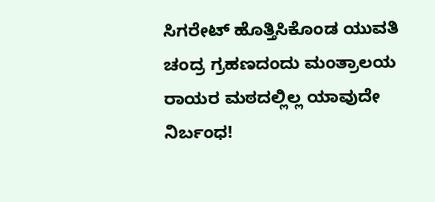ಸಿಗರೇಟ್ ಹೊತ್ತಿಸಿಕೊಂಡ ಯುವತಿ
ಚಂದ್ರ ಗ್ರಹಣದಂದು ಮಂತ್ರಾಲಯ ರಾಯರ ಮಠದಲ್ಲಿಲ್ಲ ಯಾವುದೇ ನಿರ್ಬಂಧ!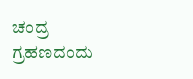ಚಂದ್ರ ಗ್ರಹಣದಂದು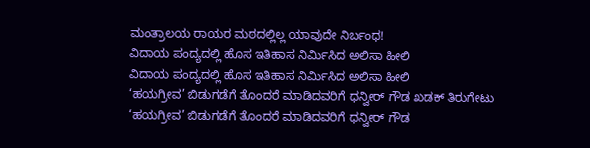ಮಂತ್ರಾಲಯ ರಾಯರ ಮಠದಲ್ಲಿಲ್ಲ ಯಾವುದೇ ನಿರ್ಬಂಧ!
ವಿದಾಯ ಪಂದ್ಯದಲ್ಲಿ ಹೊಸ ಇತಿಹಾಸ ನಿರ್ಮಿಸಿದ ಅಲಿಸಾ ಹೀಲಿ
ವಿದಾಯ ಪಂದ್ಯದಲ್ಲಿ ಹೊಸ ಇತಿಹಾಸ ನಿರ್ಮಿಸಿದ ಅಲಿಸಾ ಹೀಲಿ
‘ಹಯಗ್ರೀವ’ ಬಿಡುಗಡೆಗೆ ತೊಂದರೆ ಮಾಡಿದವರಿಗೆ ಧನ್ವೀರ್ ಗೌಡ ಖಡಕ್ ತಿರುಗೇಟು
‘ಹಯಗ್ರೀವ’ ಬಿಡುಗಡೆಗೆ ತೊಂದರೆ ಮಾಡಿದವರಿಗೆ ಧನ್ವೀರ್ ಗೌಡ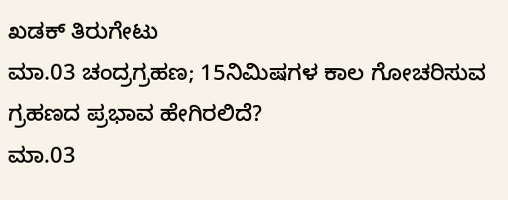ಖಡಕ್ ತಿರುಗೇಟು
ಮಾ.03 ಚಂದ್ರಗ್ರಹಣ; 15ನಿಮಿಷಗಳ ಕಾಲ ಗೋಚರಿಸುವ ಗ್ರಹಣದ ಪ್ರಭಾವ ಹೇಗಿರಲಿದೆ?
ಮಾ.03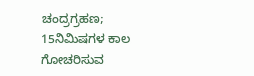ಚಂದ್ರಗ್ರಹಣ; 15ನಿಮಿಷಗಳ ಕಾಲ ಗೋಚರಿಸುವ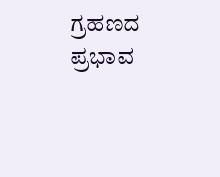ಗ್ರಹಣದ ಪ್ರಭಾವ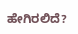ಹೇಗಿರಲಿದೆ?